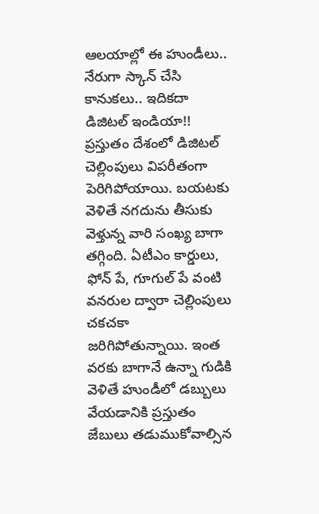ఆలయాల్లో ఈ హుండీలు.. నేరుగా స్కాన్ చేసి కానుకలు.. ఇదికదా డిజిటల్ ఇండియా!!
ప్రస్తుతం దేశంలో డిజిటల్ చెల్లింపులు విపరీతంగా పెరిగిపోయాయి. బయటకు వెళితే నగదును తీసుకు వెళ్తున్న వారి సంఖ్య బాగా తగ్గింది. ఏటీఎం కార్డులు, ఫోన్ పే, గూగుల్ పే వంటి వనరుల ద్వారా చెల్లింపులు చకచకా జరిగిపోతున్నాయి. ఇంత వరకు బాగానే ఉన్నా గుడికి వెళితే హుండీలో డబ్బులు వేయడానికి ప్రస్తుతం జేబులు తడుముకోవాల్సిన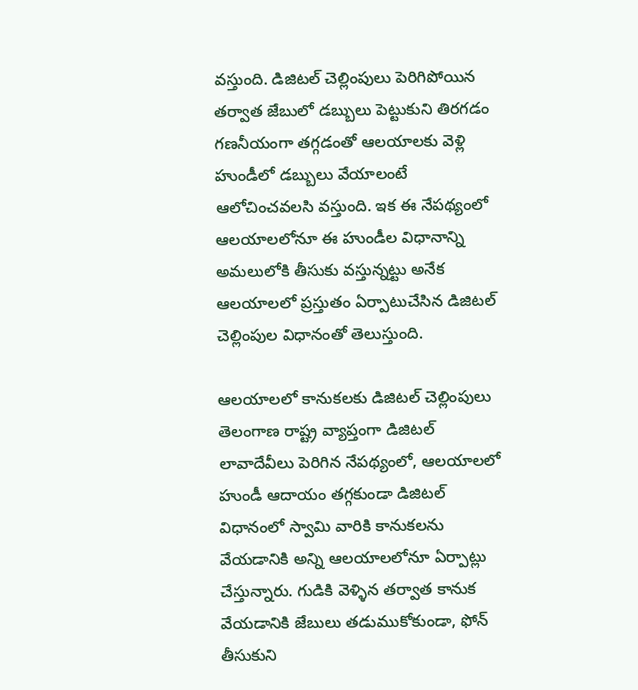వస్తుంది. డిజిటల్ చెల్లింపులు పెరిగిపోయిన తర్వాత జేబులో డబ్బులు పెట్టుకుని తిరగడం గణనీయంగా తగ్గడంతో ఆలయాలకు వెళ్లి హుండీలో డబ్బులు వేయాలంటే ఆలోచించవలసి వస్తుంది. ఇక ఈ నేపథ్యంలో ఆలయాలలోనూ ఈ హుండీల విధానాన్ని అమలులోకి తీసుకు వస్తున్నట్టు అనేక ఆలయాలలో ప్రస్తుతం ఏర్పాటుచేసిన డిజిటల్ చెల్లింపుల విధానంతో తెలుస్తుంది.

ఆలయాలలో కానుకలకు డిజిటల్ చెల్లింపులు
తెలంగాణ రాష్ట్ర వ్యాప్తంగా డిజిటల్ లావాదేవీలు పెరిగిన నేపథ్యంలో, ఆలయాలలో హుండీ ఆదాయం తగ్గకుండా డిజిటల్ విధానంలో స్వామి వారికి కానుకలను వేయడానికి అన్ని ఆలయాలలోనూ ఏర్పాట్లు చేస్తున్నారు. గుడికి వెళ్ళిన తర్వాత కానుక వేయడానికి జేబులు తడుముకోకుండా, ఫోన్ తీసుకుని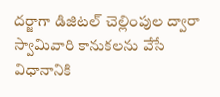దర్జాగా డిజిటల్ చెల్లింపుల ద్వారా స్వామివారి కానుకలను వేసే విధానానికి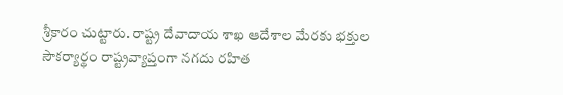శ్రీకారం చుట్టారు. రాష్ట్ర దేవాదాయ శాఖ ఆదేశాల మేరకు భక్తుల సౌకర్యార్థం రాష్ట్రవ్యాప్తంగా నగదు రహిత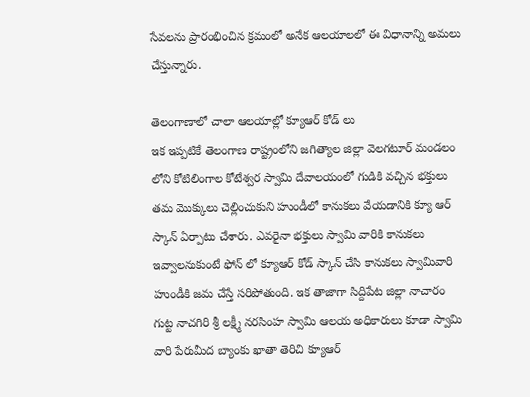సేవలను ప్రారంభించిన క్రమంలో అనేక ఆలయాలలో ఈ విధానాన్ని అమలు చేస్తున్నారు.

తెలంగాణాలో చాలా ఆలయాల్లో క్యూఆర్ కోడ్ లు
ఇక ఇప్పటికే తెలంగాణ రాష్ట్రంలోని జగిత్యాల జిల్లా వెలగటూర్ మండలం లోని కోటిలింగాల కోటేశ్వర స్వామి దేవాలయంలో గుడికి వచ్చిన భక్తులు తమ మొక్కులు చెల్లించుకుని హుండీలో కానుకలు వేయడానికి క్యూ ఆర్ స్కాన్ ఏర్పాటు చేశారు. ఎవరైనా భక్తులు స్వామి వారికి కానుకలు ఇవ్వాలనుకుంటే ఫోన్ లో క్యూఆర్ కోడ్ స్కాన్ చేసి కానుకలు స్వామివారి హుండీకి జమ చేస్తే సరిపోతుంది. ఇక తాజాగా సిద్దిపేట జిల్లా నాచారం గుట్ట నాచగిరి శ్రీ లక్ష్మీ నరసింహ స్వామి ఆలయ అధికారులు కూడా స్వామి వారి పేరుమీద బ్యాంకు ఖాతా తెరిచి క్యూఆర్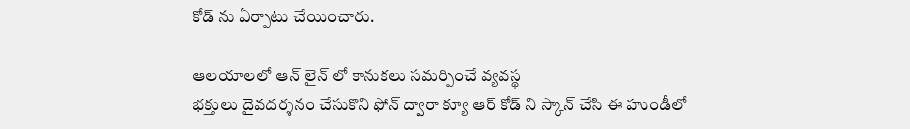కోడ్ ను ఏర్పాటు చేయించారు.

ఆలయాలలో ఆన్ లైన్ లో కానుకలు సమర్పించే వ్యవస్థ
భక్తులు దైవదర్శనం చేసుకొని ఫోన్ ద్వారా క్యూ ఆర్ కోడ్ ని స్కాన్ చేసి ఈ హుండీలో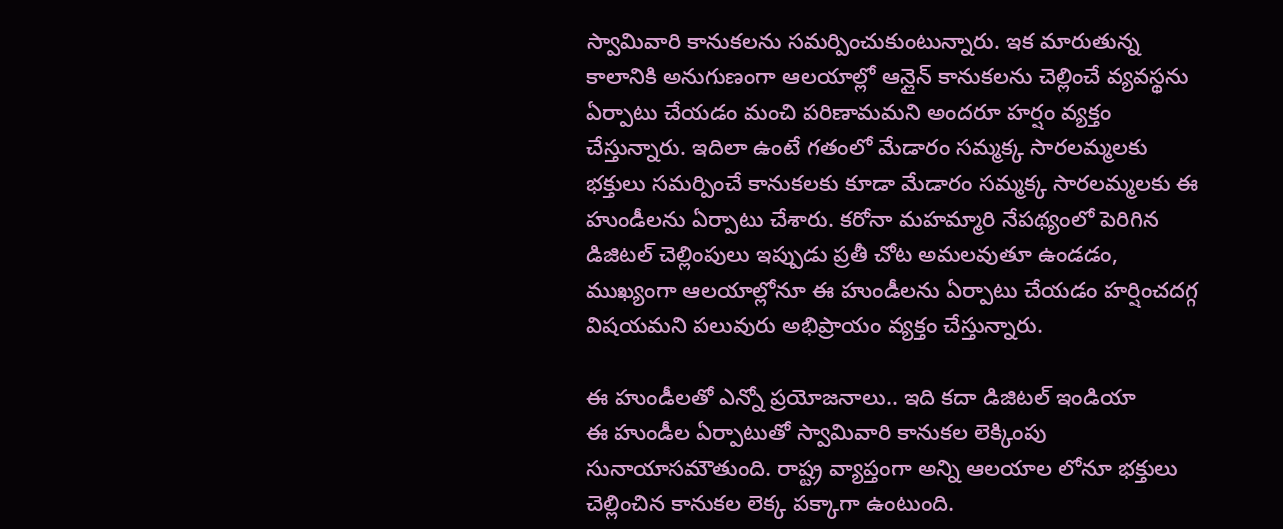స్వామివారి కానుకలను సమర్పించుకుంటున్నారు. ఇక మారుతున్న కాలానికి అనుగుణంగా ఆలయాల్లో ఆన్లైన్ కానుకలను చెల్లించే వ్యవస్థను ఏర్పాటు చేయడం మంచి పరిణామమని అందరూ హర్షం వ్యక్తం చేస్తున్నారు. ఇదిలా ఉంటే గతంలో మేడారం సమ్మక్క సారలమ్మలకు భక్తులు సమర్పించే కానుకలకు కూడా మేడారం సమ్మక్క సారలమ్మలకు ఈ హుండీలను ఏర్పాటు చేశారు. కరోనా మహమ్మారి నేపథ్యంలో పెరిగిన డిజిటల్ చెల్లింపులు ఇప్పుడు ప్రతీ చోట అమలవుతూ ఉండడం, ముఖ్యంగా ఆలయాల్లోనూ ఈ హుండీలను ఏర్పాటు చేయడం హర్షించదగ్గ విషయమని పలువురు అభిప్రాయం వ్యక్తం చేస్తున్నారు.

ఈ హుండీలతో ఎన్నో ప్రయోజనాలు.. ఇది కదా డిజిటల్ ఇండియా
ఈ హుండీల ఏర్పాటుతో స్వామివారి కానుకల లెక్కింపు సునాయాసమౌతుంది. రాష్ట్ర వ్యాప్తంగా అన్ని ఆలయాల లోనూ భక్తులు చెల్లించిన కానుకల లెక్క పక్కాగా ఉంటుంది.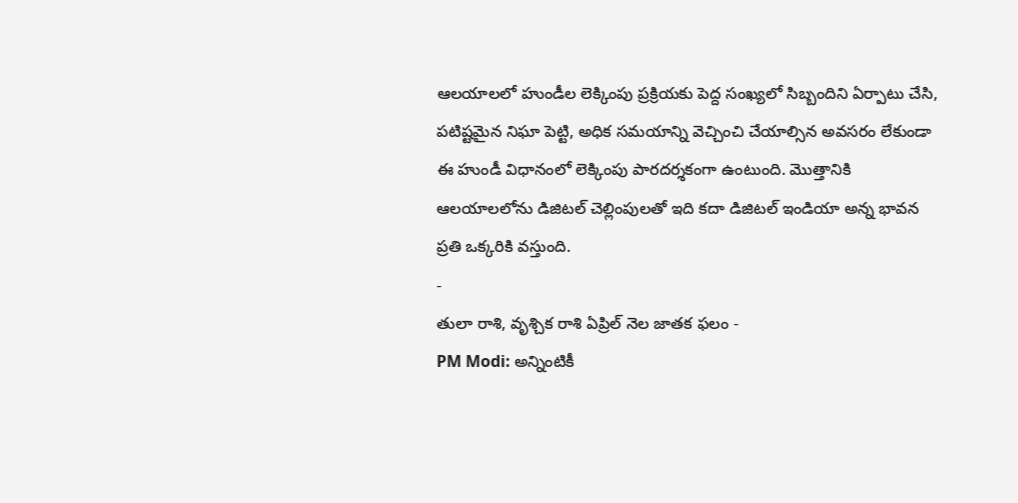ఆలయాలలో హుండీల లెక్కింపు ప్రక్రియకు పెద్ద సంఖ్యలో సిబ్బందిని ఏర్పాటు చేసి, పటిష్టమైన నిఘా పెట్టి, అధిక సమయాన్ని వెచ్చించి చేయాల్సిన అవసరం లేకుండా ఈ హుండీ విధానంలో లెక్కింపు పారదర్శకంగా ఉంటుంది. మొత్తానికి ఆలయాలలోను డిజిటల్ చెల్లింపులతో ఇది కదా డిజిటల్ ఇండియా అన్న భావన ప్రతి ఒక్కరికి వస్తుంది.
-
తులా రాశి, వృశ్చిక రాశి ఏప్రిల్ నెల జాతక ఫలం -
PM Modi: అన్నింటికీ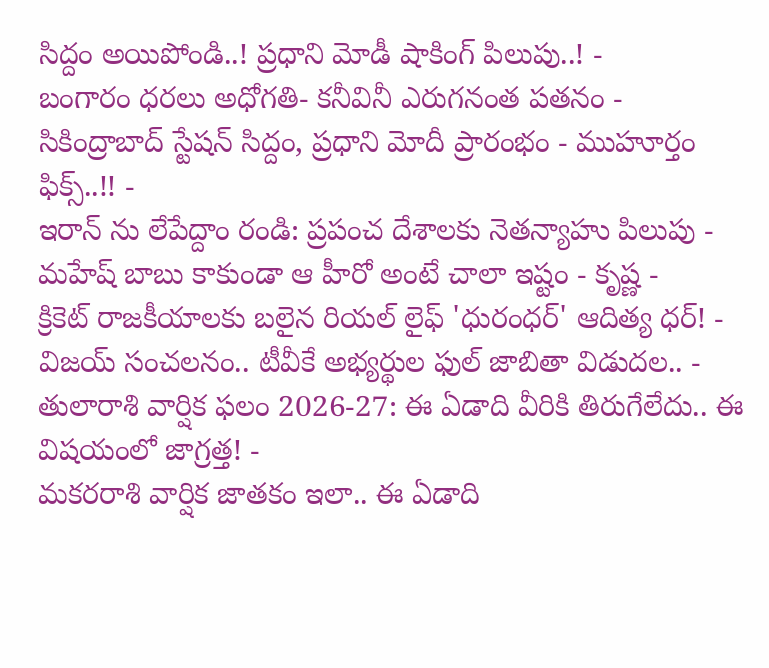సిద్దం అయిపోండి..! ప్రధాని మోడీ షాకింగ్ పిలుపు..! -
బంగారం ధరలు అధోగతి- కనీవినీ ఎరుగనంత పతనం -
సికింద్రాబాద్ స్టేషన్ సిద్దం, ప్రధాని మోదీ ప్రారంభం - ముహూర్తం ఫిక్స్..!! -
ఇరాన్ ను లేపేద్దాం రండి: ప్రపంచ దేశాలకు నెతన్యాహు పిలుపు -
మహేష్ బాబు కాకుండా ఆ హీరో అంటే చాలా ఇష్టం - కృష్ణ -
క్రికెట్ రాజకీయాలకు బలైన రియల్ లైఫ్ 'ధురంధర్' ఆదిత్య ధర్! -
విజయ్ సంచలనం.. టీవీకే అభ్యర్థుల ఫుల్ జాబితా విడుదల.. -
తులారాశి వార్షిక ఫలం 2026-27: ఈ ఏడాది వీరికి తిరుగేలేదు.. ఈ విషయంలో జాగ్రత్త! -
మకరరాశి వార్షిక జాతకం ఇలా.. ఈ ఏడాది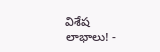విశేష లాభాలు! -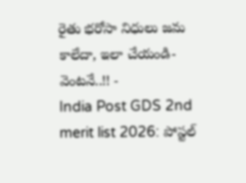రైతు భరోసా నిధులు జమ కాలేదా, ఇలా చేయండి- వెంటనే..!! -
India Post GDS 2nd merit list 2026: పోస్టల్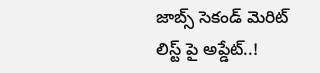జాబ్స్ సెకండ్ మెరిట్ లిస్ట్ పై అప్డేట్..!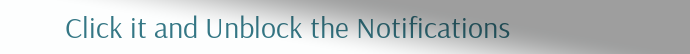Click it and Unblock the Notifications